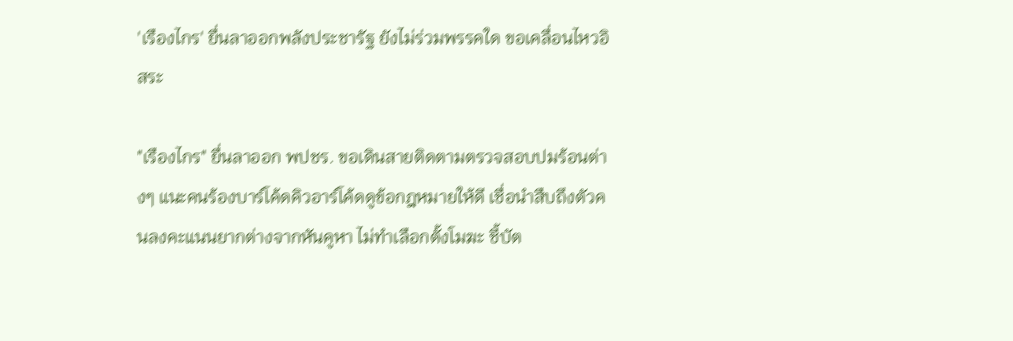'เรืองไกร' ยื่นลาออกพลังประชารัฐ ยังไม่ร่วมพรรคใด ขอเคลื่อนไหวอิสระ

"เรืองไกร" ยื่นลาออก พปชร. ขอเดินสายติดตามตรวจสอบปมร้อนต่างๆ แนะคนร้องบาร์โค้ดคิวอาร์โค้ดดูข้อกฎหมายให้ดี เชื่อนำสืบถึงตัวคนลงคะแนนยากต่างจากหันคูหา ไม่ทำเลือกตั้งโมฆะ ชี้บัต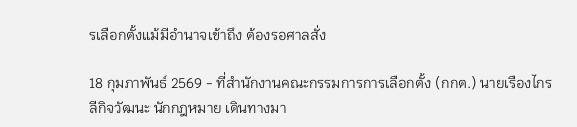รเลือกตั้งแม้มีอำนาจเข้าถึง ต้องรอศาลสั่ง

18 กุมภาพันธ์ 2569 - ที่สำนักงานคณะกรรมการการเลือกตั้ง (กกต.) นายเรืองไกร ลีกิจวัฒนะ นักกฎหมาย เดินทางมา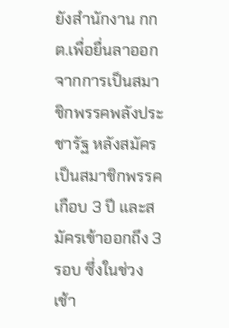ยังสำนักงาน กกต.เพื่อยื่นลาออกจากการเป็นสมาชิกพรรคพลังประชารัฐ หลังสมัครเป็นสมาชิกพรรคเกือบ 3 ปี และสมัครเข้าออกถึง 3 รอบ ซึ่งในช่วงเช้า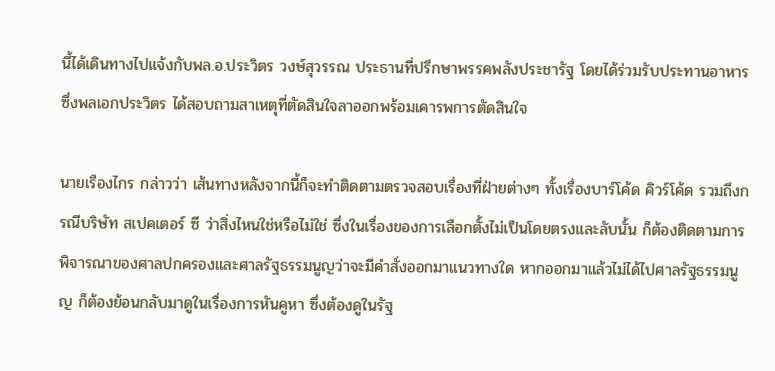นี้ได้เดินทางไปแจ้งกับพล.อ.ประวิตร วงษ์สุวรรณ ประธานที่ปรึกษาพรรคพลังประชารัฐ โดยได้ร่วมรับประทานอาหาร ซึ่งพลเอกประวิตร ได้สอบถามสาเหตุที่ตัดสินใจลาออกพร้อมเคารพการตัดสินใจ

นายเรืองไกร กล่าวว่า เส้นทางหลังจากนี้ก็จะทำติดตามตรวจสอบเรื่องที่ฝ่ายต่างๆ ทั้งเรื่องบาร์โค้ด คิวร์โค้ด รวมถึงกรณีบริษัท สเปคเตอร์ ซี ว่าสิ่งไหนใช่หรือไม่ใช่ ซึ่งในเรื่องของการเลือกตั้งไม่เป็นโดยตรงและลับนั้น ก็ต้องติดตามการพิจารณาของศาลปกครองและศาลรัฐธรรมนูญว่าจะมีคำสั่งออกมาแนวทางใด หากออกมาแล้วไม่ได้ไปศาลรัฐธรรมนูญ ก็ต้องย้อนกลับมาดูในเรื่องการหันคูหา ซึ่งต้องดูในรัฐ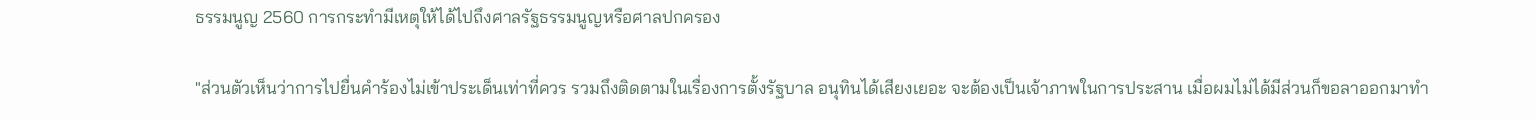ธรรมนูญ 2560 การกระทำมีเหตุให้ได้ไปถึงศาลรัฐธรรมนูญหรือศาลปกครอง

"ส่วนตัวเห็นว่าการไปยื่นคำร้องไม่เข้าประเด็นเท่าที่ควร รวมถึงติดตามในเรื่องการตั้งรัฐบาล อนุทินได้เสียงเยอะ จะต้องเป็นเจ้าภาพในการประสาน เมื่อผมไม่ได้มีส่วนก็ขอลาออกมาทำ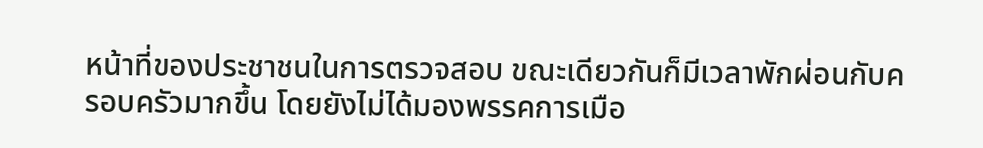หน้าที่ของประชาชนในการตรวจสอบ ขณะเดียวกันก็มีเวลาพักผ่อนกับครอบครัวมากขึ้น โดยยังไม่ได้มองพรรคการเมือ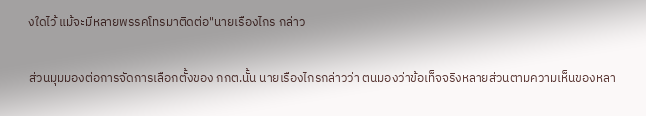งใดไว้ แม้จะมีหลายพรรคโทรมาติดต่อ"นายเรืองไกร กล่าว

ส่วนมุมมองต่อการจัดการเลือกตั้งของ กกต.นั้น นายเรืองไกรกล่าวว่า ตนมองว่าข้อเท็จจริงหลายส่วนตามความเห็นของหลา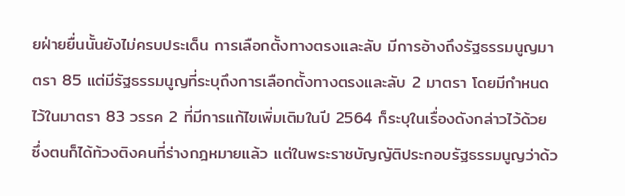ยฝ่ายยื่นนั้นยังไม่ครบประเด็น การเลือกตั้งทางตรงและลับ มีการอ้างถึงรัฐธรรมนูญมาตรา 85 แต่มีรัฐธรรมนูญที่ระบุถึงการเลือกตั้งทางตรงและลับ 2 มาตรา โดยมีกำหนดไว้ในมาตรา 83 วรรค 2 ที่มีการแก้ไขเพิ่มเติมในปี 2564 ก็ระบุในเรื่องดังกล่าวไว้ด้วย ซึ่งตนก็ได้ท้วงติงคนที่ร่างกฎหมายแล้ว แต่ในพระราชบัญญัติประกอบรัฐธรรมนูญว่าด้ว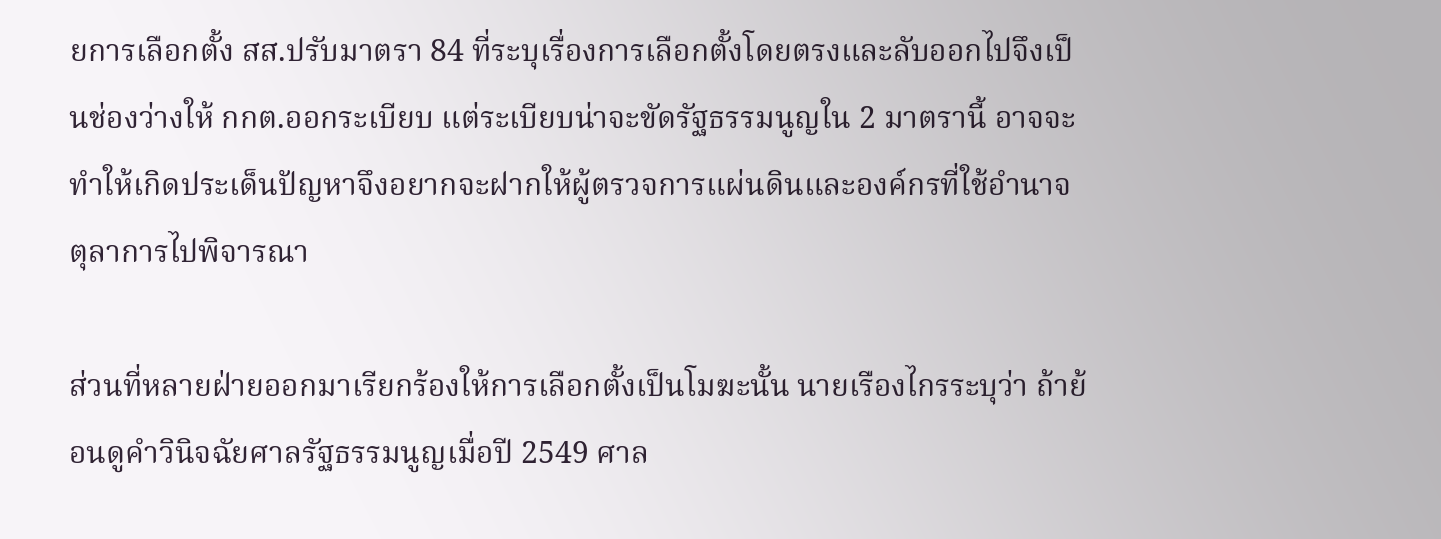ยการเลือกตั้ง สส.ปรับมาตรา 84 ที่ระบุเรื่องการเลือกตั้งโดยตรงและลับออกไปจึงเป็นช่องว่างให้ กกต.ออกระเบียบ แต่ระเบียบน่าจะขัดรัฐธรรมนูญใน 2 มาตรานี้ อาจจะทำให้เกิดประเด็นปัญหาจึงอยากจะฝากให้ผู้ตรวจการแผ่นดินและองค์กรที่ใช้อำนาจตุลาการไปพิจารณา

ส่วนที่หลายฝ่ายออกมาเรียกร้องให้การเลือกตั้งเป็นโมฆะนั้น นายเรืองไกรระบุว่า ถ้าย้อนดูคำวินิจฉัยศาลรัฐธรรมนูญเมื่อปี 2549 ศาล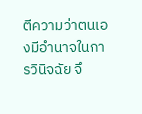ตีความว่าตนเองมีอำนาจในการวินิจฉัย จึ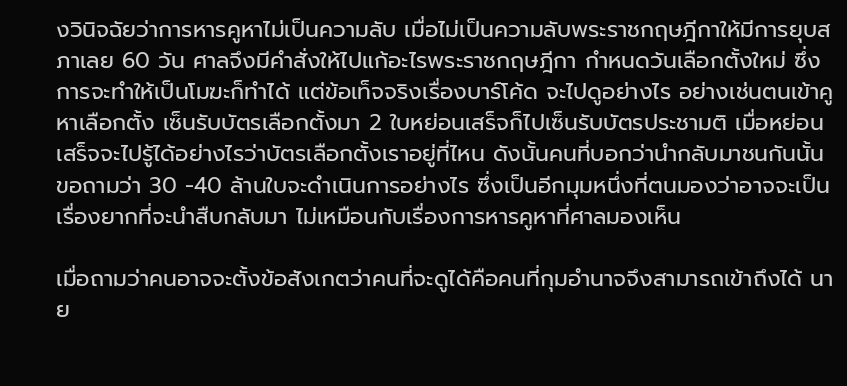งวินิจฉัยว่าการหารคูหาไม่เป็นความลับ เมื่อไม่เป็นความลับพระราชกฤษฎีกาให้มีการยุบสภาเลย 60 วัน ศาลจึงมีคำสั่งให้ไปแก้อะไรพระราชกฤษฎีกา กำหนดวันเลือกตั้งใหม่ ซึ่งการจะทำให้เป็นโมฆะก็ทำได้ แต่ข้อเท็จจริงเรื่องบาร์โค้ด จะไปดูอย่างไร อย่างเช่นตนเข้าคูหาเลือกตั้ง เซ็นรับบัตรเลือกตั้งมา 2 ใบหย่อนเสร็จก็ไปเซ็นรับบัตรประชามติ เมื่อหย่อนเสร็จจะไปรู้ได้อย่างไรว่าบัตรเลือกตั้งเราอยู่ที่ไหน ดังนั้นคนที่บอกว่านำกลับมาชนกันนั้น ขอถามว่า 30 -40 ล้านใบจะดำเนินการอย่างไร ซึ่งเป็นอีกมุมหนึ่งที่ตนมองว่าอาจจะเป็นเรื่องยากที่จะนำสืบกลับมา ไม่เหมือนกับเรื่องการหารคูหาที่ศาลมองเห็น

เมื่อถามว่าคนอาจจะตั้งข้อสังเกตว่าคนที่จะดูได้คือคนที่กุมอำนาจจึงสามารถเข้าถึงได้ นาย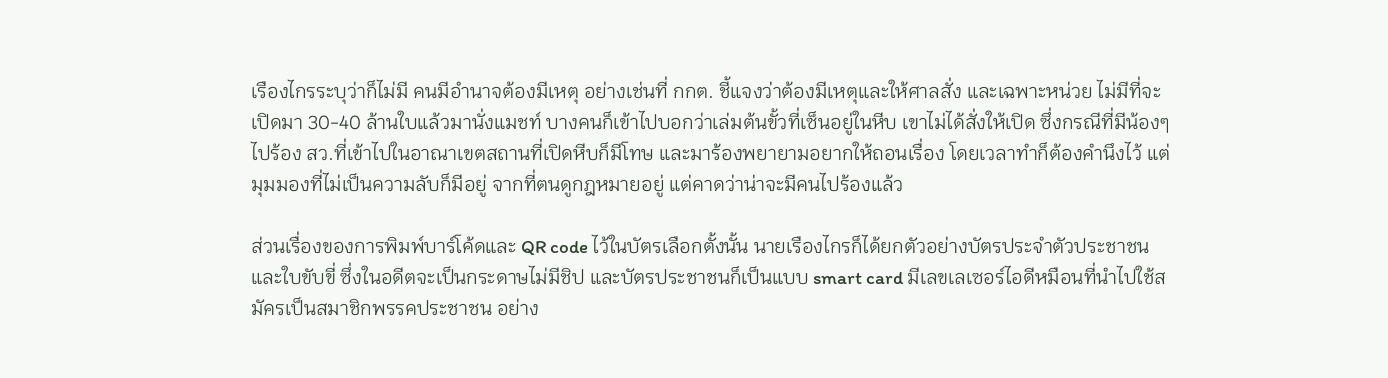เรืองไกรระบุว่าก็ไม่มี คนมีอำนาจต้องมีเหตุ อย่างเช่นที่ กกต. ชี้แจงว่าต้องมีเหตุและให้ศาลสั่ง และเฉพาะหน่วย ไม่มีที่จะเปิดมา 30-40 ล้านใบแล้วมานั่งแมชท์ บางคนก็เข้าไปบอกว่าเล่มต้นขั้วที่เซ็นอยู่ในหีบ เขาไม่ได้สั่งให้เปิด ซึ่งกรณีที่มีน้องๆไปร้อง สว.ที่เข้าไปในอาณาเขตสถานที่เปิดหีบก็มีโทษ และมาร้องพยายามอยากให้ถอนเรื่อง โดยเวลาทำก็ต้องคำนึงไว้ แต่มุมมองที่ไม่เป็นความลับก็มีอยู่ จากที่ตนดูกฎหมายอยู่ แต่คาดว่าน่าจะมีคนไปร้องแล้ว

ส่วนเรื่องของการพิมพ์บาร์โค้ดและ QR code ไว้ในบัตรเลือกตั้งนั้น นายเรืองไกรก็ได้ยกตัวอย่างบัตรประจำตัวประชาชน และใบขับขี่ ซึ่งในอดีตจะเป็นกระดาษไม่มีชิป และบัตรประชาชนก็เป็นแบบ smart card มีเลขเลเซอร์ไอดีหมือนที่นำไปใช้สมัครเป็นสมาชิกพรรคประชาชน อย่าง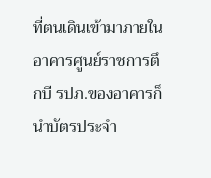ที่ตนเดินเข้ามาภายในอาคารศูนย์ราชการตึกบี รปภ.ของอาคารก็นำบัตรประจำ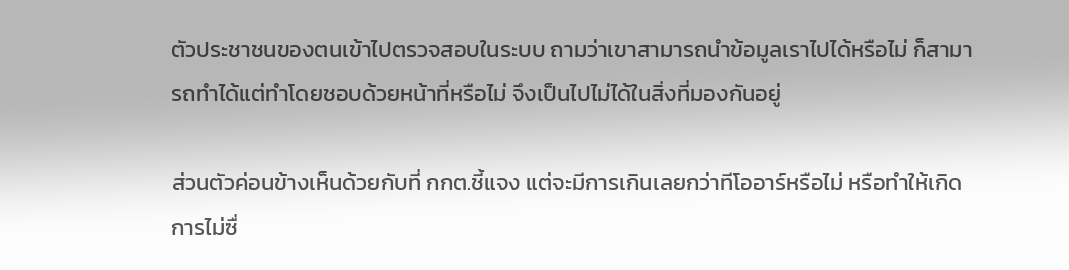ตัวประชาชนของตนเข้าไปตรวจสอบในระบบ ถามว่าเขาสามารถนำข้อมูลเราไปได้หรือไม่ ก็สามารถทำได้แต่ทำโดยชอบด้วยหน้าที่หรือไม่ จึงเป็นไปไม่ได้ในสิ่งที่มองกันอยู่

ส่วนตัวค่อนข้างเห็นด้วยกับที่ กกต.ชี้แจง แต่จะมีการเกินเลยกว่าทีโออาร์หรือไม่ หรือทำให้เกิดการไม่ซื่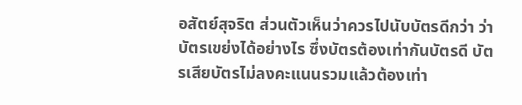อสัตย์สุจริต ส่วนตัวเห็นว่าควรไปนับบัตรดีกว่า ว่าบัตรเขย่งได้อย่างไร ซึ่งบัตรต้องเท่ากันบัตรดี บัตรเสียบัตรไม่ลงคะแนนรวมแล้วต้องเท่า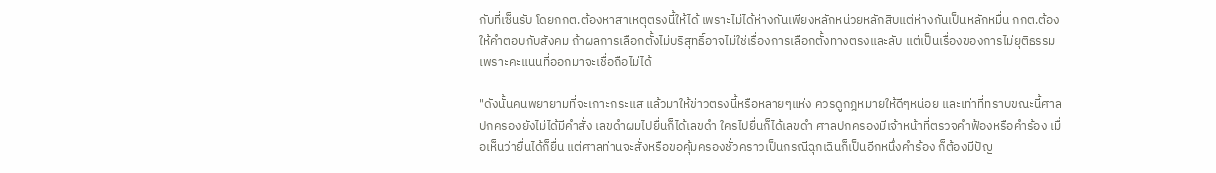กับที่เซ็นรับ โดยกกต.ต้องหาสาเหตุตรงนี้ให้ได้ เพราะไม่ได้ห่างกันเพียงหลักหน่วยหลักสิบแต่ห่างกันเป็นหลักหมื่น กกต.ต้องให้คำตอบกับสังคม ถ้าผลการเลือกตั้งไม่บริสุทธิ์อาจไม่ใช่เรื่องการเลือกตั้งทางตรงและลับ แต่เป็นเรื่องของการไม่ยุติธรรมเพราะคะแนนที่ออกมาจะเชื่อถือไม่ได้

"ดังนั้นคนพยายามที่จะเกาะกระแส แล้วมาให้ข่าวตรงนี้หรือหลายๆแห่ง ควรดูกฎหมายให้ดีๆหน่อย และเท่าที่ทราบขณะนี้ศาลปกครองยังไม่ได้มีคำสั่ง เลขดำผมไปยื่นก็ได้เลขดำ ใครไปยื่นก็ได้เลขดำ ศาลปกครองมีเจ้าหน้าที่ตรวจคำฟ้องหรือคำร้อง เมื่อเห็นว่ายื่นได้ก็ยื่น แต่ศาลท่านจะสั่งหรือขอคุ้มครองชั่วคราวเป็นกรณีฉุกเฉินก็เป็นอีกหนึ่งคำร้อง ก็ต้องมีปัญ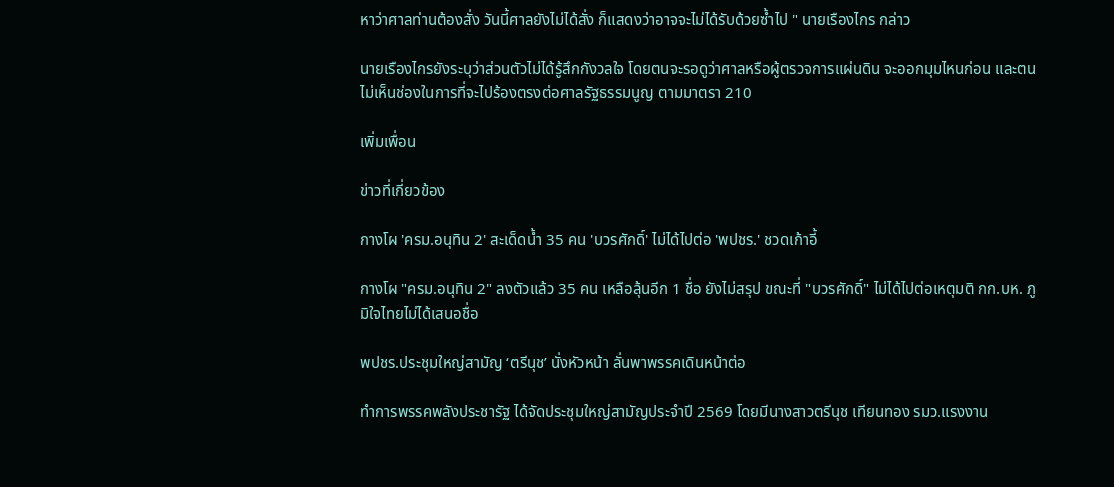หาว่าศาลท่านต้องสั่ง วันนี้ศาลยังไม่ได้สั่ง ก็แสดงว่าอาจจะไม่ได้รับด้วยซ้ำไป " นายเรืองไกร กล่าว

นายเรืองไกรยังระบุว่าส่วนตัวไม่ได้รู้สึกกังวลใจ โดยตนจะรอดูว่าศาลหรือผู้ตรวจการแผ่นดิน จะออกมุมไหนก่อน และตนไม่เห็นช่องในการที่จะไปร้องตรงต่อศาลรัฐธรรมนูญ ตามมาตรา 210

เพิ่มเพื่อน

ข่าวที่เกี่ยวข้อง

กางโผ 'ครม.อนุทิน 2' สะเด็ดน้ำ 35 คน 'บวรศักดิ์' ไม่ได้ไปต่อ 'พปชร.' ชวดเก้าอี้

กางโผ "ครม.อนุทิน 2" ลงตัวแล้ว 35 คน เหลือลุ้นอีก 1 ชื่อ ยังไม่สรุป ขณะที่ "บวรศักดิ์" ไม่ได้ไปต่อเหตุมติ กก.บห. ภูมิใจไทยไม่ได้เสนอชื่อ

พปชร.ประชุมใหญ่สามัญ ‘ตรีนุช’ นั่งหัวหน้า ลั่นพาพรรคเดินหน้าต่อ

ทำการพรรคพลังประชารัฐ ได้จัดประชุมใหญ่สามัญประจำปี 2569 โดยมีนางสาวตรีนุช เทียนทอง รมว.แรงงาน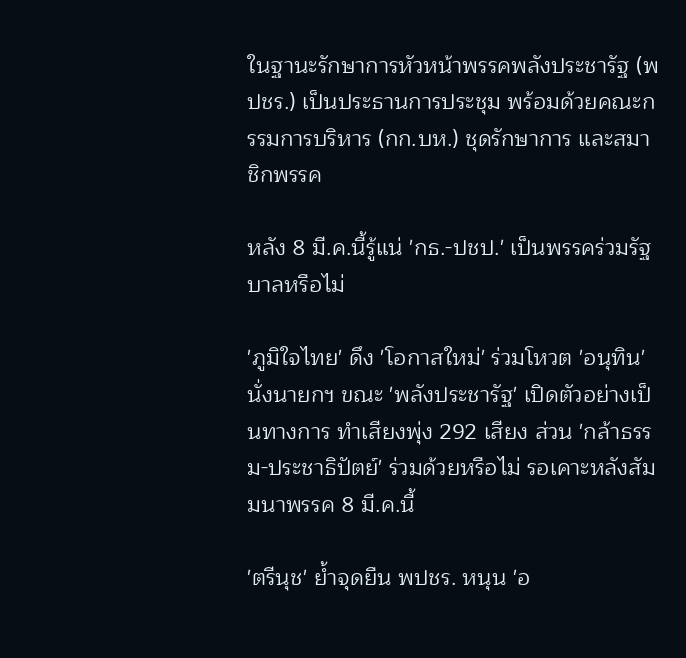ในฐานะรักษาการหัวหน้าพรรคพลังประชารัฐ (พปชร.) เป็นประธานการประชุม พร้อมด้วยคณะกรรมการบริหาร (กก.บห.) ชุดรักษาการ และสมาชิกพรรค

หลัง 8 มี.ค.นี้รู้แน่ 'กธ.-ปชป.' เป็นพรรคร่วมรัฐบาลหรือไม่

'ภูมิใจไทย' ดึง 'โอกาสใหม่' ร่วมโหวต 'อนุทิน' นั่งนายกฯ ขณะ 'พลังประชารัฐ' เปิดตัวอย่างเป็นทางการ ทำเสียงพุ่ง 292 เสียง ส่วน 'กล้าธรรม-ประชาธิปัตย์' ร่วมด้วยหรือไม่ รอเคาะหลังสัมมนาพรรค 8 มี.ค.นี้

'ตรีนุช' ย้ำจุดยืน พปชร. หนุน 'อ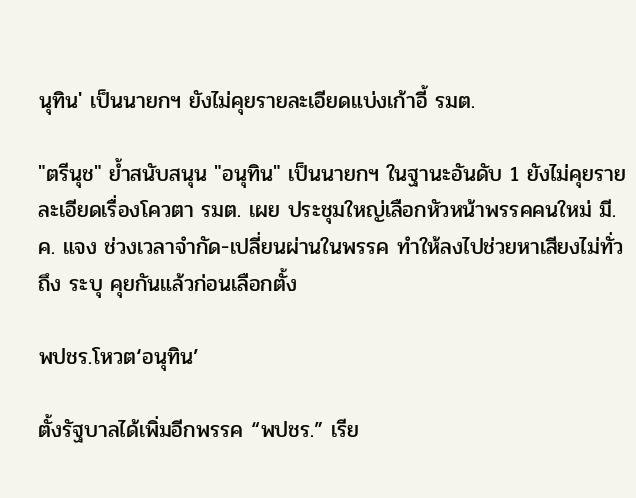นุทิน' เป็นนายกฯ ยังไม่คุยรายละเอียดแบ่งเก้าอี้ รมต.

"ตรีนุช" ย้ำสนับสนุน "อนุทิน" เป็นนายกฯ ในฐานะอันดับ 1 ยังไม่คุยรายละเอียดเรื่องโควตา รมต. เผย ประชุมใหญ่เลือกหัวหน้าพรรคคนใหม่ มี.ค. แจง ช่วงเวลาจำกัด-เปลี่ยนผ่านในพรรค ทำให้ลงไปช่วยหาเสียงไม่ทั่วถึง ระบุ คุยกันแล้วก่อนเลือกตั้ง

พปชร.โหวต‘อนุทิน’

ตั้งรัฐบาลได้เพิ่มอีกพรรค “พปชร.” เรีย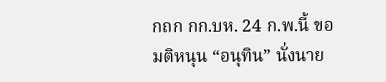กถก กก.บห. 24 ก.พ.นี้ ขอมติหนุน “อนุทิน” นั่งนาย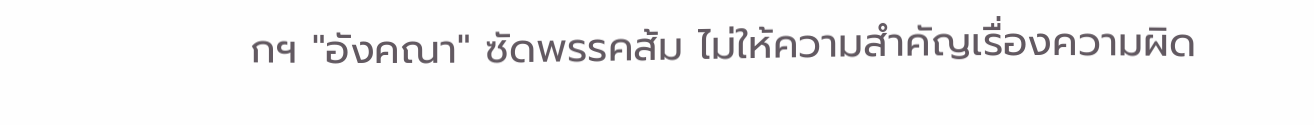กฯ "อังคณา" ซัดพรรคส้ม ไม่ให้ความสำคัญเรื่องความผิด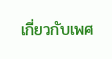เกี่ยวกับเพศ